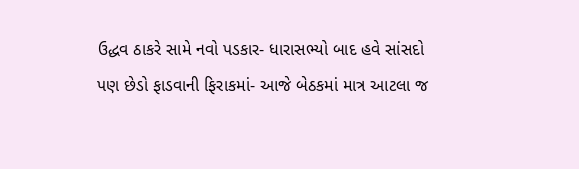ઉદ્ધવ ઠાકરે સામે નવો પડકાર- ધારાસભ્યો બાદ હવે સાંસદો પણ છેડો ફાડવાની ફિરાકમાં- આજે બેઠકમાં માત્ર આટલા જ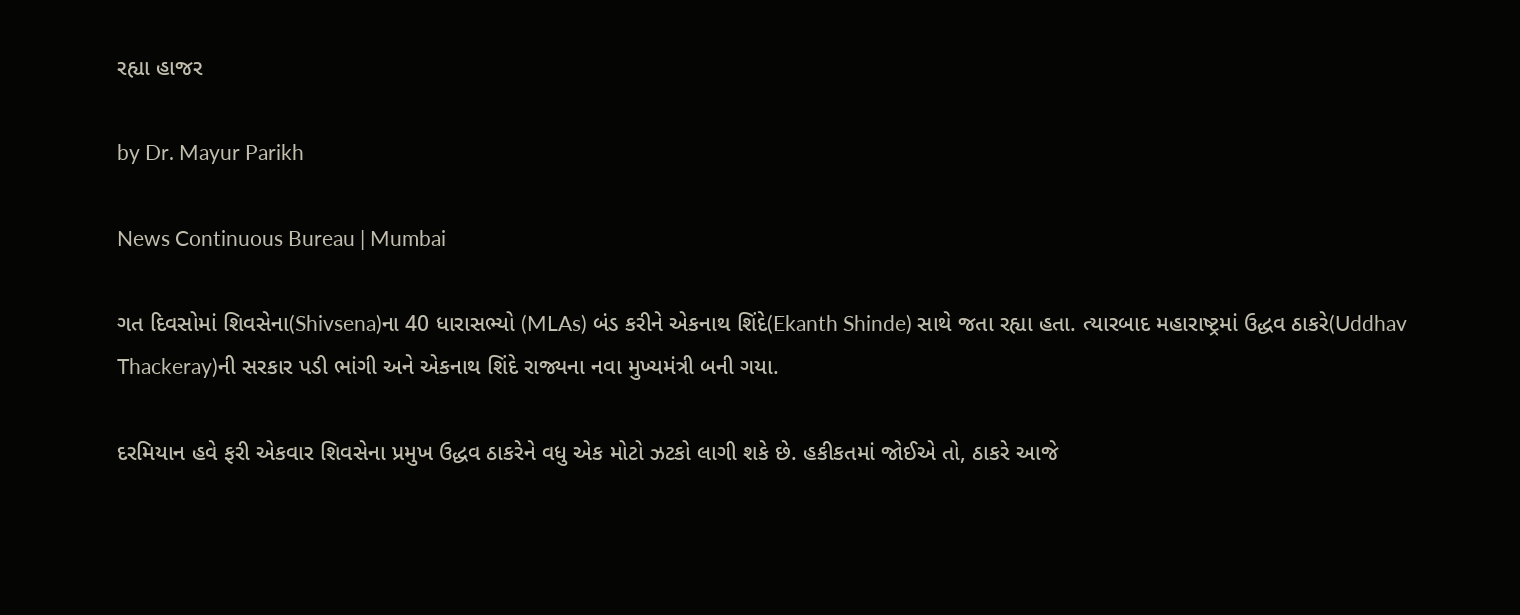રહ્યા હાજર

by Dr. Mayur Parikh

News Continuous Bureau | Mumbai

ગત દિવસોમાં શિવસેના(Shivsena)ના 40 ધારાસભ્યો (MLAs) બંડ કરીને એકનાથ શિંદે(Ekanth Shinde) સાથે જતા રહ્યા હતા. ત્યારબાદ મહારાષ્ટ્રમાં ઉદ્ધવ ઠાકરે(Uddhav Thackeray)ની સરકાર પડી ભાંગી અને એકનાથ શિંદે રાજ્યના નવા મુખ્યમંત્રી બની ગયા.

દરમિયાન હવે ફરી એકવાર શિવસેના પ્રમુખ ઉદ્ધવ ઠાકરેને વધુ એક મોટો ઝટકો લાગી શકે છે. હકીકતમાં જોઈએ તો, ઠાકરે આજે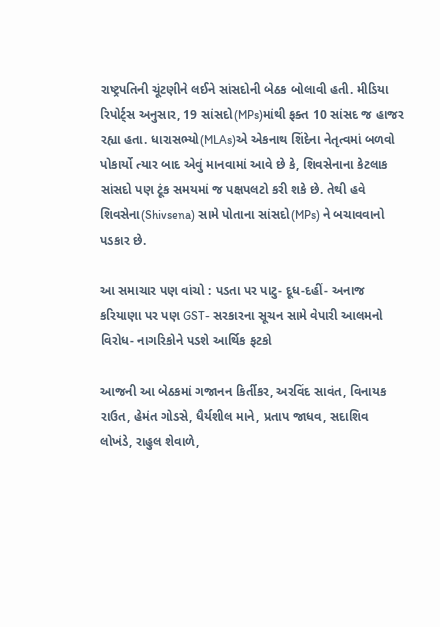રાષ્ટ્રપતિની ચૂંટણીને લઈને સાંસદોની બેઠક બોલાવી હતી. મીડિયા રિપોર્ટ્સ અનુસાર, 19 સાંસદો(MPs)માંથી ફક્ત 10 સાંસદ જ હાજર રહ્યા હતા. ધારાસભ્યો(MLAs)એ એકનાથ શિંદેના નેતૃત્વમાં બળવો પોકાર્યો ત્યાર બાદ એવું માનવામાં આવે છે કે, શિવસેનાના કેટલાક સાંસદો પણ ટૂંક સમયમાં જ પક્ષપલટો કરી શકે છે. તેથી હવે શિવસેના(Shivsena) સામે પોતાના સાંસદો(MPs) ને બચાવવાનો પડકાર છે.

આ સમાચાર પણ વાંચો : પડતા પર પાટુ- દૂધ-દહીં- અનાજ કરિયાણા પર પણ GST- સરકારના સૂચન સામે વેપારી આલમનો વિરોધ- નાગરિકોને પડશે આર્થિક ફટકો

આજની આ બેઠકમાં ગજાનન કિર્તીકર, અરવિંદ સાવંત, વિનાયક રાઉત, હેમંત ગોડસે, ધૈર્યશીલ માને, પ્રતાપ જાધવ, સદાશિવ લોખંડે, રાહુલ શેવાળે,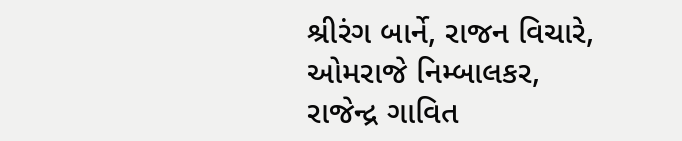શ્રીરંગ બાર્ને, રાજન વિચારે, ઓમરાજે નિમ્બાલકર, રાજેન્દ્ર ગાવિત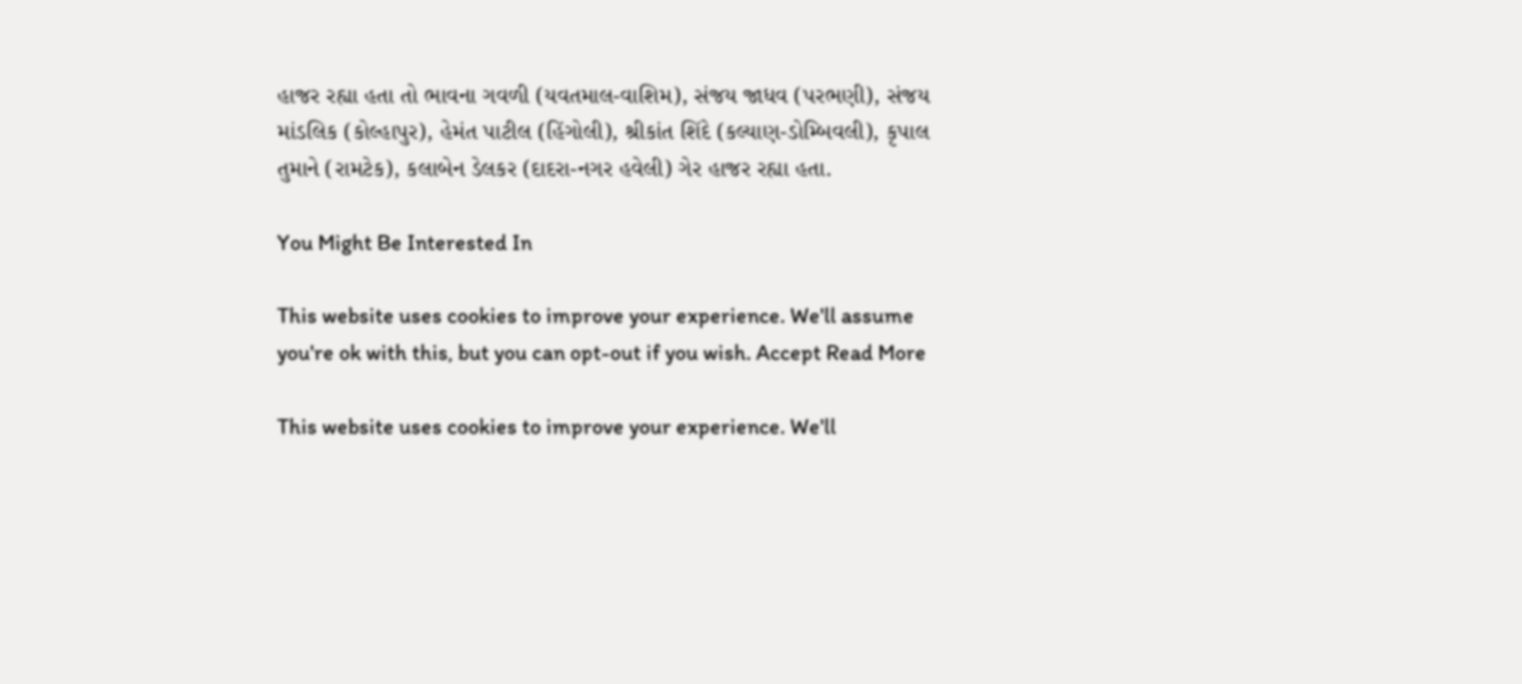હાજર રહ્યા હતા તો ભાવના ગવળી (યવતમાલ-વાશિમ), સંજય જાધવ (પરભણી), સંજય માંડલિક (કોલ્હાપુર), હેમંત પાટીલ (હિંગોલી), શ્રીકાંત શિંદે (કલ્યાણ-ડોમ્બિવલી), કૃપાલ તુમાને (રામટેક), કલાબેન ડેલકર (દાદરા-નગર હવેલી) ગેર હાજર રહ્યા હતા.

You Might Be Interested In

This website uses cookies to improve your experience. We'll assume you're ok with this, but you can opt-out if you wish. Accept Read More

This website uses cookies to improve your experience. We'll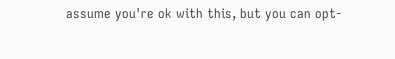assume you're ok with this, but you can opt-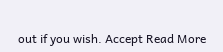out if you wish. Accept Read More